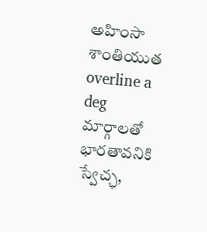అహింసా శాంతియుత overline a deg మార్గాలతో భారతావనికి స్వేచ్ఛ,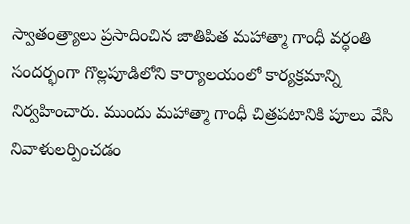స్వాతంత్ర్యాలు ప్రసాదించిన జాతిపిత మహాత్మా గాంధీ వర్ధంతి సందర్భంగా గొల్లపూడిలోని కార్యాలయంలో కార్యక్రమాన్ని నిర్వహించారు. ముందు మహాత్మా గాంధీ చిత్రపటానికి పూలు వేసి నివాళులర్పించడం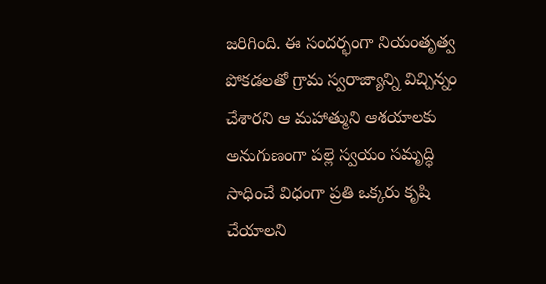జరిగింది. ఈ సందర్భంగా నియంతృత్వ పోకడలతో గ్రామ స్వరాజ్యాన్ని విచ్చిన్నం చేశారని ఆ మహాత్ముని ఆశయాలకు అనుగుణంగా పల్లె స్వయం సమృద్ధి సాధించే విధంగా ప్రతి ఒక్కరు కృషి చేయాలని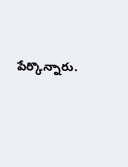పేర్కొన్నారు.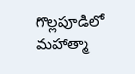గొల్లపూడిలో మహాత్మా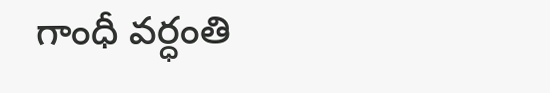గాంధీ వర్ధంతి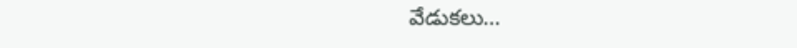వేడుకలు…